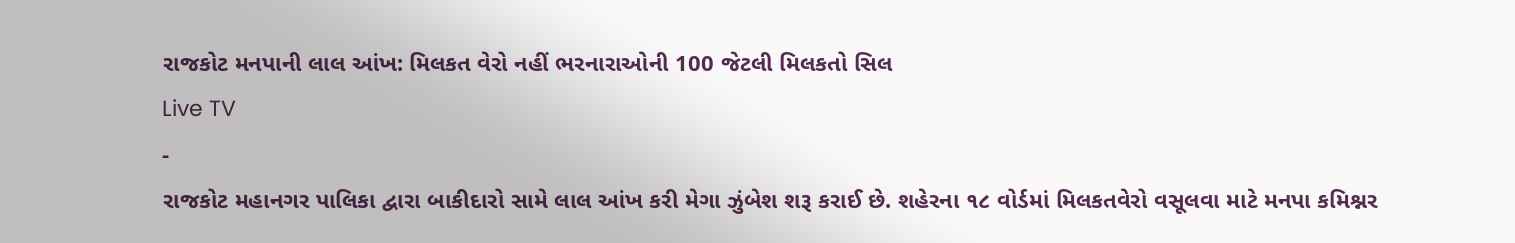રાજકોટ મનપાની લાલ આંખ: મિલકત વેરો નહીં ભરનારાઓની 100 જેટલી મિલકતો સિલ
Live TV
-
રાજકોટ મહાનગર પાલિકા દ્વારા બાકીદારો સામે લાલ આંખ કરી મેગા ઝુંબેશ શરૂ કરાઈ છે. શહેરના ૧૮ વોર્ડમાં મિલકતવેરો વસૂલવા માટે મનપા કમિશ્નર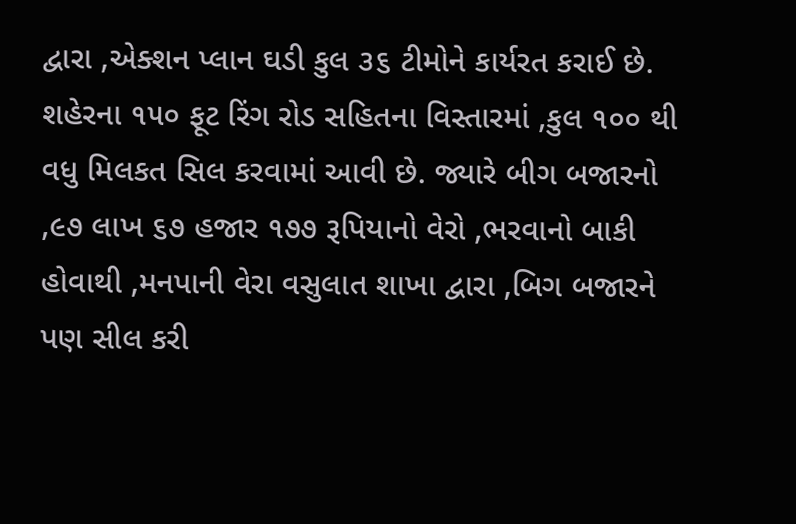દ્વારા ,એક્શન પ્લાન ઘડી કુલ ૩૬ ટીમોને કાર્યરત કરાઈ છે. શહેરના ૧૫૦ ફૂટ રિંગ રોડ સહિતના વિસ્તારમાં ,કુલ ૧૦૦ થી વધુ મિલકત સિલ કરવામાં આવી છે. જ્યારે બીગ બજારનો ,૯૭ લાખ ૬૭ હજાર ૧૭૭ રૂપિયાનો વેરો ,ભરવાનો બાકી હોવાથી ,મનપાની વેરા વસુલાત શાખા દ્વારા ,બિગ બજારને પણ સીલ કરી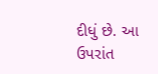દીધું છે. આ ઉપરાંત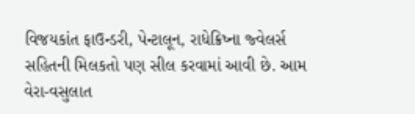વિજયકાંત ફાઉન્ડરી, પેન્ટાલૂન, રાધેક્રિષ્ના જ્વેલર્સ સહિતની મિલકતો પણ સીલ કરવામાં આવી છે. આમ વેરા-વસુલાત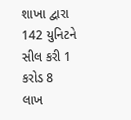શાખા દ્વારા 142 યુનિટને સીલ કરી 1 કરોડ 8 લાખ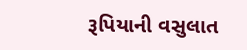રૂપિયાની વસુલાત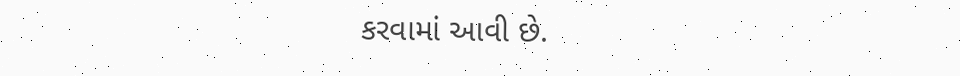કરવામાં આવી છે.